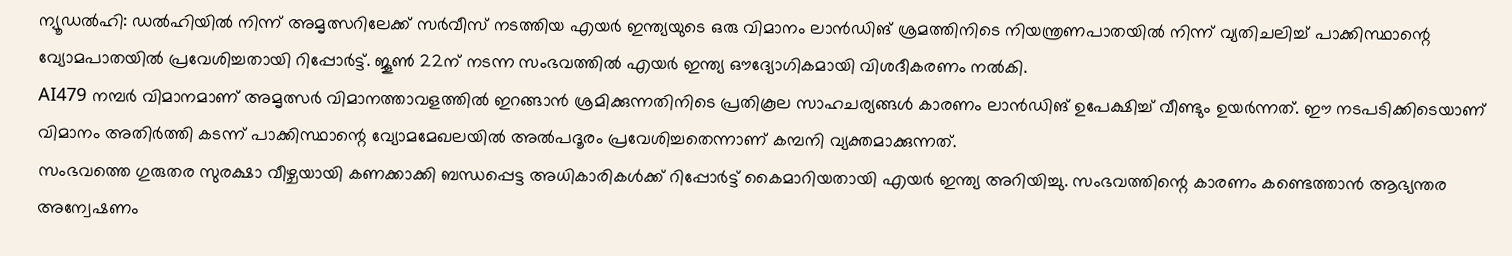ന്യൂഡൽഹി: ഡൽഹിയിൽ നിന്ന് അമൃത്സറിലേക്ക് സർവീസ് നടത്തിയ എയർ ഇന്ത്യയുടെ ഒരു വിമാനം ലാൻഡിങ് ശ്രമത്തിനിടെ നിയന്ത്രണപാതയിൽ നിന്ന് വ്യതിചലിച്ച് പാക്കിസ്ഥാന്റെ വ്യോമപാതയിൽ പ്രവേശിച്ചതായി റിപ്പോർട്ട്. ജൂൺ 22ന് നടന്ന സംഭവത്തിൽ എയർ ഇന്ത്യ ഔദ്യോഗികമായി വിശദീകരണം നൽകി.
AI479 നമ്പർ വിമാനമാണ് അമൃത്സർ വിമാനത്താവളത്തിൽ ഇറങ്ങാൻ ശ്രമിക്കുന്നതിനിടെ പ്രതികൂല സാഹചര്യങ്ങൾ കാരണം ലാൻഡിങ് ഉപേക്ഷിച്ച് വീണ്ടും ഉയർന്നത്. ഈ നടപടിക്കിടെയാണ് വിമാനം അതിർത്തി കടന്ന് പാക്കിസ്ഥാന്റെ വ്യോമമേഖലയിൽ അൽപദൂരം പ്രവേശിച്ചതെന്നാണ് കമ്പനി വ്യക്തമാക്കുന്നത്.
സംഭവത്തെ ഗുരുതര സുരക്ഷാ വീഴ്ചയായി കണക്കാക്കി ബന്ധപ്പെട്ട അധികാരികൾക്ക് റിപ്പോർട്ട് കൈമാറിയതായി എയർ ഇന്ത്യ അറിയിച്ചു. സംഭവത്തിന്റെ കാരണം കണ്ടെത്താൻ ആഭ്യന്തര അന്വേഷണം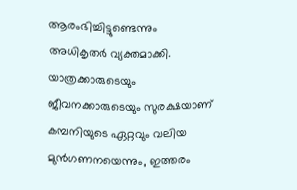ആരംഭിച്ചിട്ടുണ്ടെന്നും അധികൃതർ വ്യക്തമാക്കി.
യാത്രക്കാരുടെയും ജീവനക്കാരുടെയും സുരക്ഷയാണ് കമ്പനിയുടെ ഏറ്റവും വലിയ മുൻഗണനയെന്നും, ഇത്തരം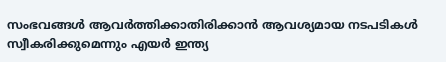സംഭവങ്ങൾ ആവർത്തിക്കാതിരിക്കാൻ ആവശ്യമായ നടപടികൾ സ്വീകരിക്കുമെന്നും എയർ ഇന്ത്യ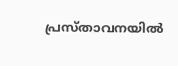പ്രസ്താവനയിൽ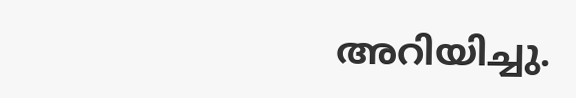അറിയിച്ചു.